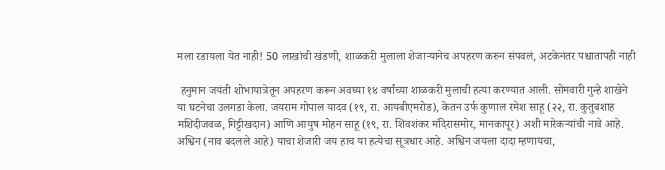मला रडायला येत नाही! 50 लाखांची खंडणी, शाळकरी मुलाला शेजाऱ्यानेच अपहरण करुन संपवलं, अटकेनंतर पश्चातापही नाही

 हनुमान जयंती शोभायात्रेतून अपहरण करून अवघ्या १४ वर्षांच्या शाळकरी मुलाची हत्या करण्यात आली. सोमवारी गुन्हे शाखेने या घटनेचा उलगडा केला. जयराम गोपाल यादव (१९, रा. आयबीएमरोड), केतन उर्फ कुणाल रमेश साहू (२२, रा. कुतुबशाह मशिदीजवळ, गिट्टीखदान) आणि आयुष मोहन साहू (१९, रा. शिवशंकर मंदिरासमोर, मानकापूर) अशी मारेकऱ्यांची नावे आहे. अश्विन (नाव बदलले आहे) याचा शेजारी जय हाच या हत्येचा सूत्रधार आहे. अश्विन जयला दादा म्हणायचा,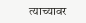त्याच्यावर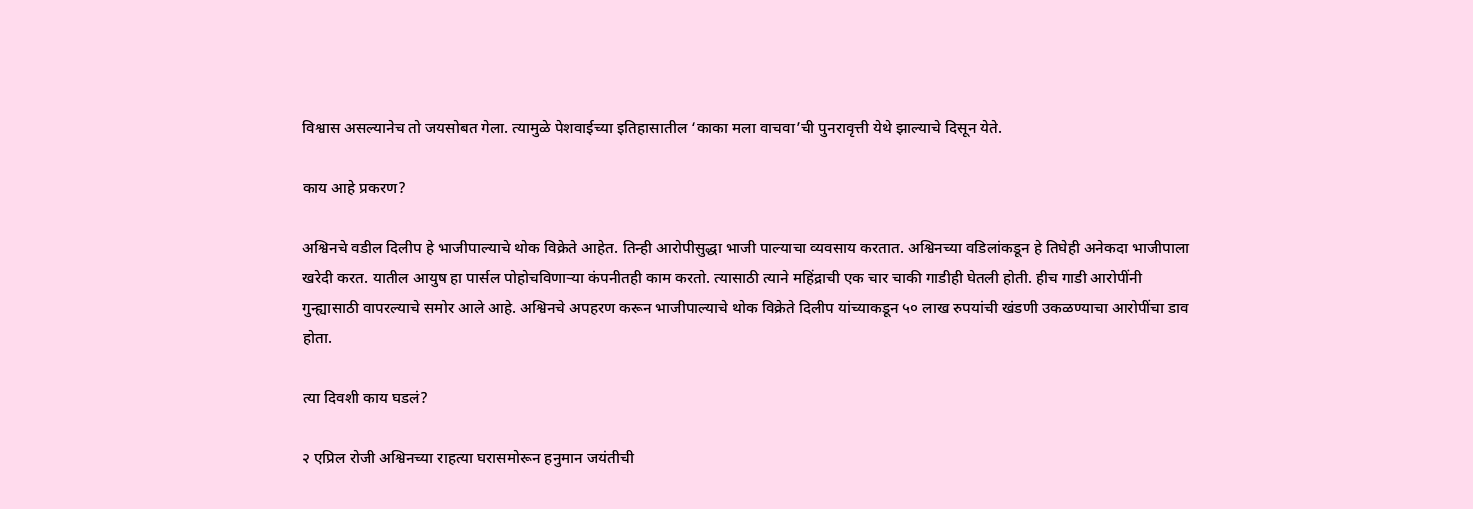विश्वास असल्यानेच तो जयसोबत गेला. त्यामुळे पेशवाईच्या इतिहासातील ‘काका मला वाचवा’ची पुनरावृत्ती येथे झाल्याचे दिसून येते.

काय आहे प्रकरण?

अश्विनचे वडील दिलीप हे भाजीपाल्याचे थोक विक्रेते आहेत. तिन्ही आरोपीसुद्धा भाजी पाल्याचा व्यवसाय करतात. अश्विनच्या वडिलांकडून हे तिघेही अनेकदा भाजीपाला खरेदी करत. यातील आयुष हा पार्सल पोहोचविणाऱ्या कंपनीतही काम करतो. त्यासाठी त्याने महिंद्राची एक चार चाकी गाडीही घेतली होती. हीच गाडी आरोपींनी गुन्ह्यासाठी वापरल्याचे समोर आले आहे. अश्विनचे अपहरण करून भाजीपाल्याचे थोक विक्रेते दिलीप यांच्याकडून ५० लाख रुपयांची खंडणी उकळण्याचा आरोपींचा डाव होता.

त्या दिवशी काय घडलं?

२ एप्रिल रोजी अश्विनच्या राहत्या घरासमोरून हनुमान जयंतीची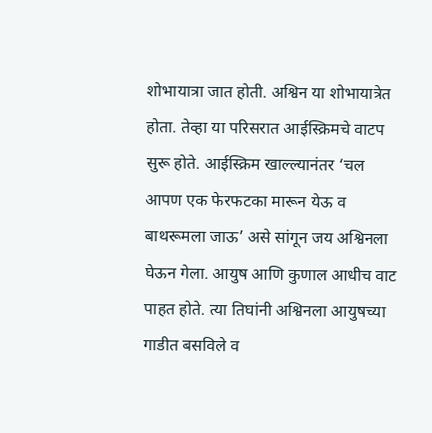शोभायात्रा जात होती. अश्विन या शोभायात्रेत होता. तेव्हा या परिसरात आईस्क्रिमचे वाटप सुरू होते. आईस्क्रिम खाल्ल्यानंतर ‘चल आपण एक फेरफटका मारून येऊ व बाथरूमला जाऊ’ असे सांगून जय अश्विनला घेऊन गेला. आयुष आणि कुणाल आधीच वाट पाहत होते. त्या तिघांनी अश्विनला आयुषच्या गाडीत बसविले व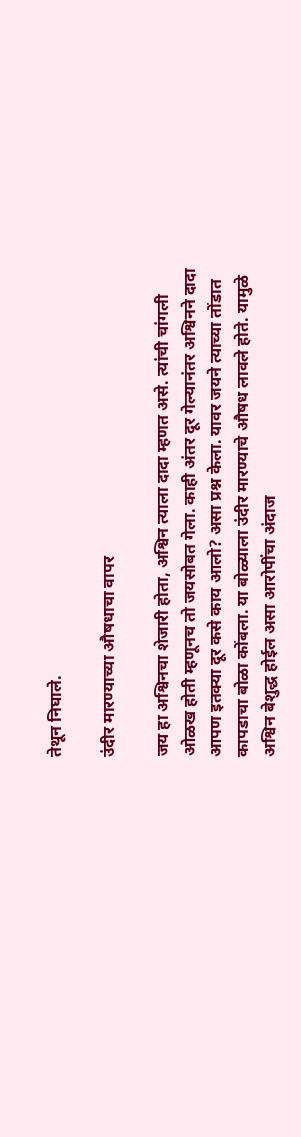तेथून निघाले.

उंदीर मारण्याच्या औषधाचा वापर

जय हा अश्विनचा शेजारी होता, अश्विन त्याला दादा म्हणत असे. त्यांची चांगली ओळख होती म्हणूनच तो जयसोबत गेला. काही अंतर दूर गेल्यानंतर अश्विनने दादा आपण इतक्या दूर कसे काय आलो? असा प्रश्न केला. यावर जयने त्याच्या तोंडात कापडाचा बोळा कोंबला. या बोळ्याला उंदीर मारण्याचे औषध लावले होते. यामुळे अश्विन बेशुद्ध होईल असा आरोपींचा अंदाज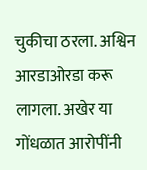चुकीचा ठरला. अश्विन आरडाओरडा करू लागला. अखेर या गोंधळात आरोपींनी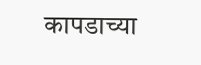कापडाच्या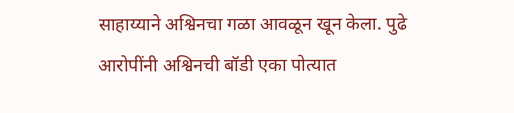साहाय्याने अश्विनचा गळा आवळून खून केला. पुढे आरोपींनी अश्विनची बॉडी एका पोत्यात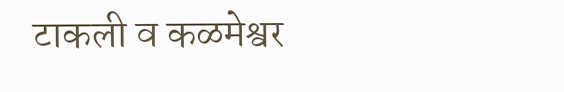टाकली व कळमेश्वर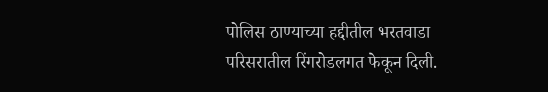पोलिस ठाण्याच्या हद्दीतील भरतवाडा परिसरातील रिंगरोडलगत फेकून दिली.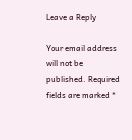Leave a Reply

Your email address will not be published. Required fields are marked *